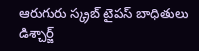ఆరుగురు స్క్రబ్ టైపస్ బాధితులు డిశ్చార్జ్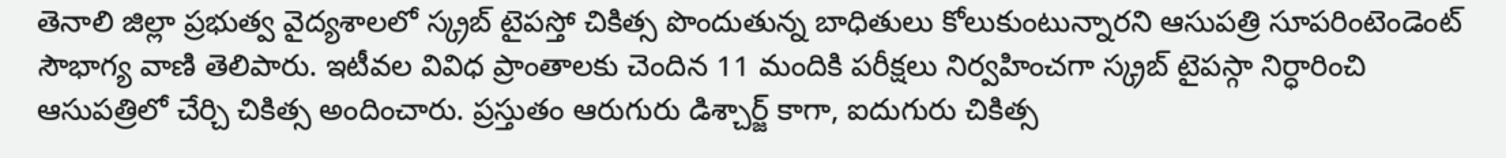తెనాలి జిల్లా ప్రభుత్వ వైద్యశాలలో స్క్రబ్ టైపస్తో చికిత్స పొందుతున్న బాధితులు కోలుకుంటున్నారని ఆసుపత్రి సూపరింటెండెంట్ సౌభాగ్య వాణి తెలిపారు. ఇటీవల వివిధ ప్రాంతాలకు చెందిన 11 మందికి పరీక్షలు నిర్వహించగా స్క్రబ్ టైపస్గా నిర్ధారించి ఆసుపత్రిలో చేర్చి చికిత్స అందించారు. ప్రస్తుతం ఆరుగురు డిశ్చార్జ్ కాగా, ఐదుగురు చికిత్స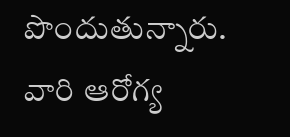పొందుతున్నారు. వారి ఆరోగ్య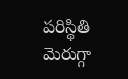పరిస్థితి మెరుగ్గా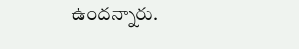ఉందన్నారు.